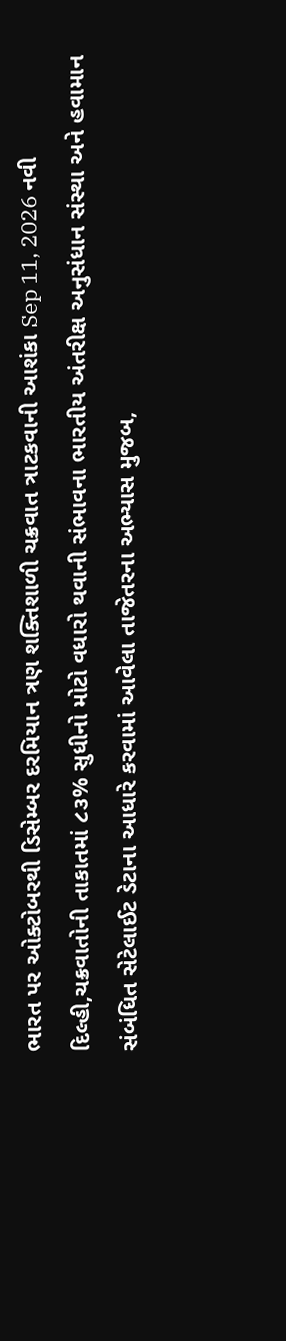ભારત પર ઓક્ટોબરથી ડિસેમ્બર દરમિયાન ત્રણ શક્તિશાળી ચક્રવાત ત્રાટકવાની આશંકા Sep 11, 2026 નવી દિલ્હી,ચક્રવાતોની તાકાતમાં ૮૩% સુધીનો મોટો વધારો થવાની સંભાવના ભારતીય અંતરીક્ષ અનુસંધાન સંસ્થા અને હવામાન સંબંધિત સેટેલાઈટ ડેટાના આધારે કરવામાં આવેલા તાજેતરના અભ્યાસ મુજબ,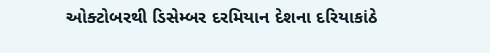ઓક્ટોબરથી ડિસેમ્બર દરમિયાન દેશના દરિયાકાંઠે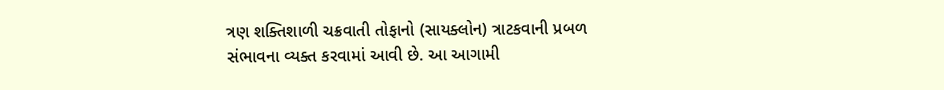ત્રણ શક્તિશાળી ચક્રવાતી તોફાનો (સાયક્લોન) ત્રાટકવાની પ્રબળ સંભાવના વ્યક્ત કરવામાં આવી છે. આ આગામી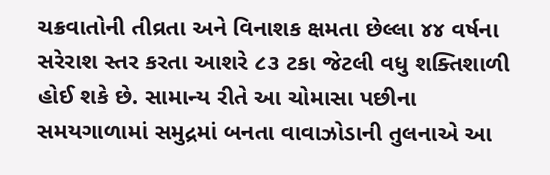ચક્રવાતોની તીવ્રતા અને વિનાશક ક્ષમતા છેલ્લા ૪૪ વર્ષના સરેરાશ સ્તર કરતા આશરે ૮૩ ટકા જેટલી વધુ શક્તિશાળી હોઈ શકે છે. સામાન્ય રીતે આ ચોમાસા પછીના સમયગાળામાં સમુદ્રમાં બનતા વાવાઝોડાની તુલનાએ આ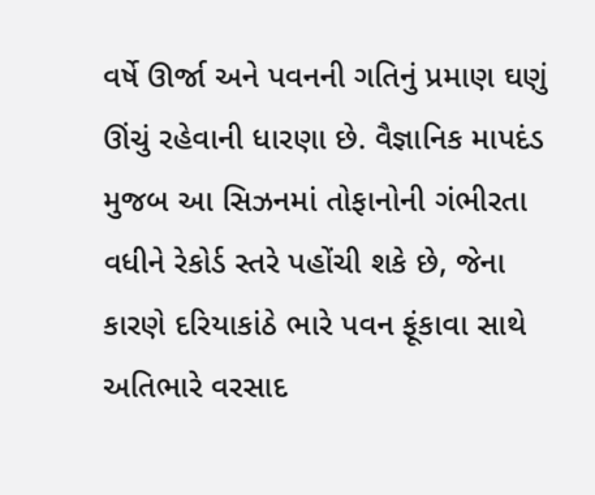વર્ષે ઊર્જા અને પવનની ગતિનું પ્રમાણ ઘણું ઊંચું રહેવાની ધારણા છે. વૈજ્ઞાનિક માપદંડ મુજબ આ સિઝનમાં તોફાનોની ગંભીરતા વધીને રેકોર્ડ સ્તરે પહોંચી શકે છે, જેના કારણે દરિયાકાંઠે ભારે પવન ફૂંકાવા સાથે અતિભારે વરસાદ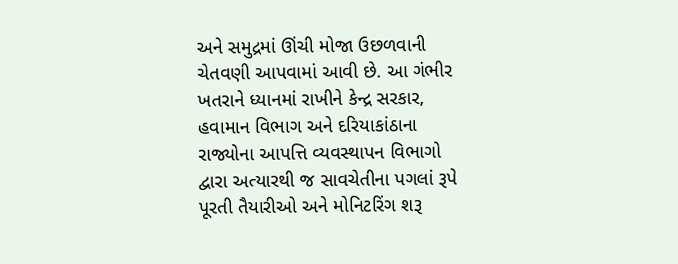અને સમુદ્રમાં ઊંચી મોજા ઉછળવાની ચેતવણી આપવામાં આવી છે. આ ગંભીર ખતરાને ધ્યાનમાં રાખીને કેન્દ્ર સરકાર, હવામાન વિભાગ અને દરિયાકાંઠાના રાજ્યોના આપત્તિ વ્યવસ્થાપન વિભાગો દ્વારા અત્યારથી જ સાવચેતીના પગલાં રૂપે પૂરતી તૈયારીઓ અને મોનિટરિંગ શરૂ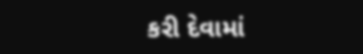કરી દેવામાં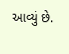આવ્યું છે.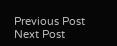Previous Post Next Post